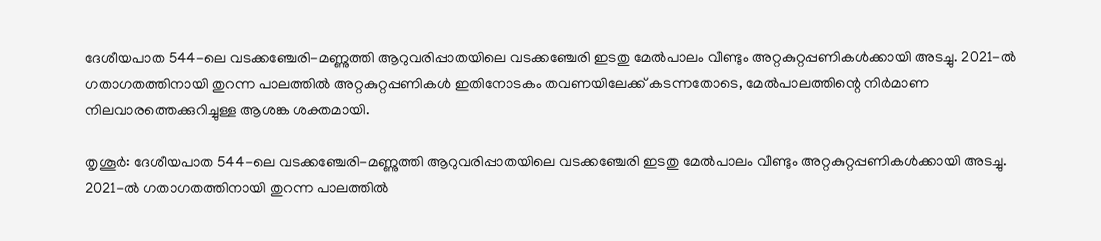ദേശീയപാത 544-ലെ വടക്കഞ്ചേരി-മണ്ണുത്തി ആറുവരിപ്പാതയിലെ വടക്കഞ്ചേരി ഇടതു മേല്‍പാലം വീണ്ടും അറ്റകുറ്റപ്പണികള്‍ക്കായി അടച്ചു. 2021-ല്‍ ഗതാഗതത്തിനായി തുറന്ന പാലത്തില്‍ അറ്റകുറ്റപ്പണികള്‍ ഇതിനോടകം തവണയിലേക്ക് കടന്നതോടെ, മേല്‍പാലത്തിന്റെ നിര്‍മാണ നിലവാരത്തെക്കുറിച്ചുള്ള ആശങ്ക ശക്തമായി.

തൃശൂര്‍: ദേശീയപാത 544-ലെ വടക്കഞ്ചേരി-മണ്ണുത്തി ആറുവരിപ്പാതയിലെ വടക്കഞ്ചേരി ഇടതു മേല്‍പാലം വീണ്ടും അറ്റകുറ്റപ്പണികള്‍ക്കായി അടച്ചു. 2021-ല്‍ ഗതാഗതത്തിനായി തുറന്ന പാലത്തില്‍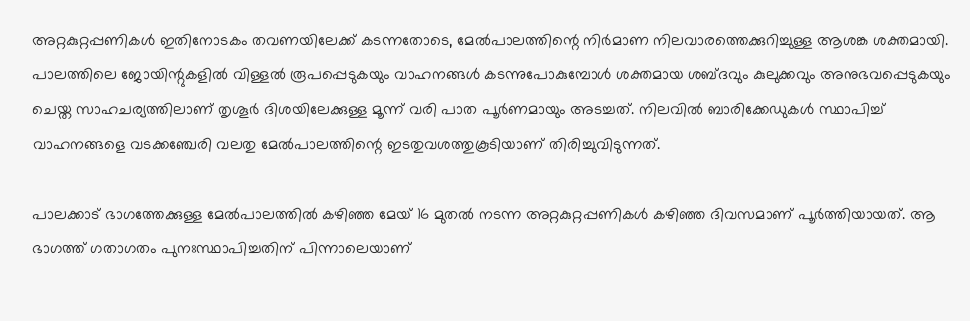അറ്റകുറ്റപ്പണികള്‍ ഇതിനോടകം തവണയിലേക്ക് കടന്നതോടെ, മേല്‍പാലത്തിന്റെ നിര്‍മാണ നിലവാരത്തെക്കുറിച്ചുള്ള ആശങ്ക ശക്തമായി. പാലത്തിലെ ജോയിന്റുകളില്‍ വിള്ളല്‍ രൂപപ്പെടുകയും വാഹനങ്ങള്‍ കടന്നുപോകുമ്പോള്‍ ശക്തമായ ശബ്ദവും കുലുക്കവും അനുഭവപ്പെടുകയും ചെയ്ത സാഹചര്യത്തിലാണ് തൃശൂര്‍ ദിശയിലേക്കുള്ള മൂന്ന് വരി പാത പൂര്‍ണമായും അടച്ചത്. നിലവില്‍ ബാരിക്കേഡുകള്‍ സ്ഥാപിച്ച് വാഹനങ്ങളെ വടക്കഞ്ചേരി വലതു മേല്‍പാലത്തിന്റെ ഇടതുവശത്തുകൂടിയാണ് തിരിച്ചുവിടുന്നത്.

പാലക്കാട് ഭാഗത്തേക്കുള്ള മേല്‍പാലത്തില്‍ കഴിഞ്ഞ മേയ് 16 മുതല്‍ നടന്ന അറ്റകുറ്റപ്പണികള്‍ കഴിഞ്ഞ ദിവസമാണ് പൂര്‍ത്തിയായത്. ആ ഭാഗത്ത് ഗതാഗതം പുനഃസ്ഥാപിച്ചതിന് പിന്നാലെയാണ്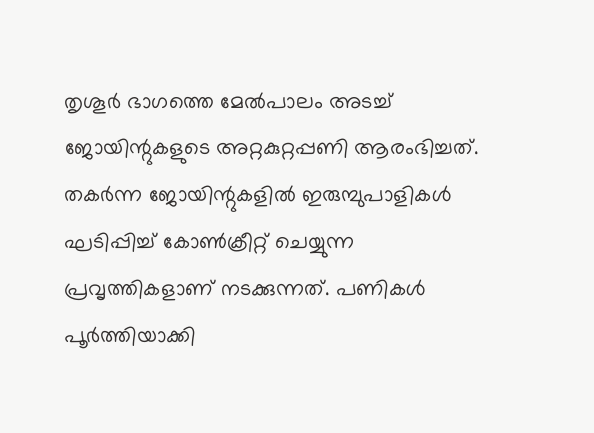തൃശൂര്‍ ഭാഗത്തെ മേല്‍പാലം അടച്ച് ജോയിന്റുകളുടെ അറ്റകുറ്റപ്പണി ആരംഭിച്ചത്. തകര്‍ന്ന ജോയിന്റുകളില്‍ ഇരുമ്പുപാളികള്‍ ഘടിപ്പിച്ച് കോണ്‍ക്രീറ്റ് ചെയ്യുന്ന പ്രവൃത്തികളാണ് നടക്കുന്നത്. പണികള്‍ പൂര്‍ത്തിയാക്കി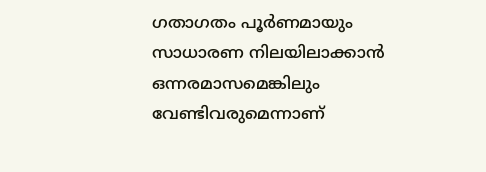ഗതാഗതം പൂര്‍ണമായും സാധാരണ നിലയിലാക്കാന്‍ ഒന്നരമാസമെങ്കിലും വേണ്ടിവരുമെന്നാണ്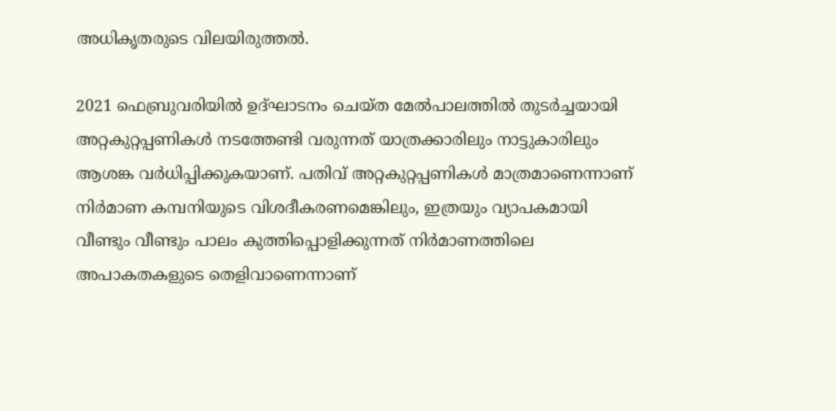അധികൃതരുടെ വിലയിരുത്തല്‍.

2021 ഫെബ്രുവരിയില്‍ ഉദ്ഘാടനം ചെയ്ത മേല്‍പാലത്തില്‍ തുടര്‍ച്ചയായി അറ്റകുറ്റപ്പണികള്‍ നടത്തേണ്ടി വരുന്നത് യാത്രക്കാരിലും നാട്ടുകാരിലും ആശങ്ക വര്‍ധിപ്പിക്കുകയാണ്. പതിവ് അറ്റകുറ്റപ്പണികള്‍ മാത്രമാണെന്നാണ് നിര്‍മാണ കമ്പനിയുടെ വിശദീകരണമെങ്കിലും, ഇത്രയും വ്യാപകമായി വീണ്ടും വീണ്ടും പാലം കുത്തിപ്പൊളിക്കുന്നത് നിര്‍മാണത്തിലെ അപാകതകളുടെ തെളിവാണെന്നാണ്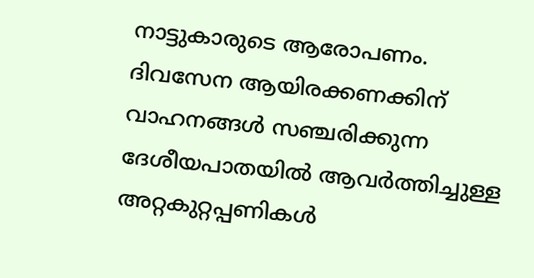നാട്ടുകാരുടെ ആരോപണം. ദിവസേന ആയിരക്കണക്കിന് വാഹനങ്ങള്‍ സഞ്ചരിക്കുന്ന ദേശീയപാതയില്‍ ആവര്‍ത്തിച്ചുള്ള അറ്റകുറ്റപ്പണികള്‍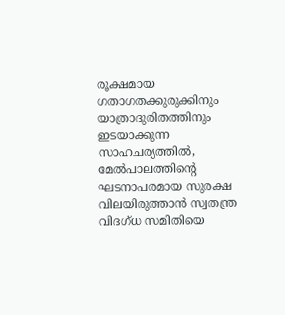രൂക്ഷമായ ഗതാഗതക്കുരുക്കിനും യാത്രാദുരിതത്തിനും ഇടയാക്കുന്ന സാഹചര്യത്തില്‍, മേല്‍പാലത്തിന്റെ ഘടനാപരമായ സുരക്ഷ വിലയിരുത്താന്‍ സ്വതന്ത്ര വിദഗ്ധ സമിതിയെ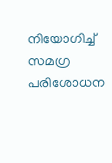നിയോഗിച്ച് സമഗ്ര പരിശോധന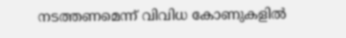നടത്തണമെന്ന് വിവിധ കോണുകളില്‍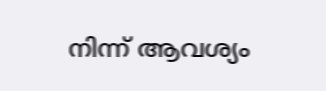നിന്ന് ആവശ്യം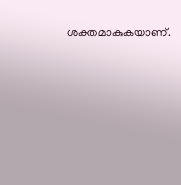ശക്തമാകുകയാണ്.